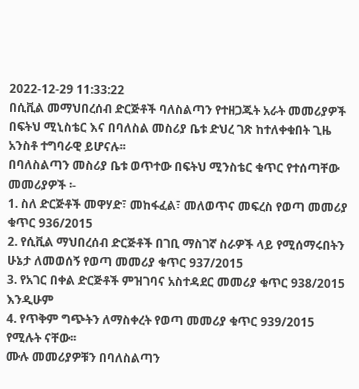2022-12-29 11:33:22
በሲቪል መማህበረሰብ ድርጅቶች ባለስልጣን የተዘጋጁት አራት መመሪያዎች በፍትህ ሚኒስቴር እና በባለስል መስሪያ ቤቱ ድህረ ገጽ ከተለቀቁበት ጊዜ አንስቶ ተግባራዊ ይሆናሉ፡፡
በባለስልጣን መስሪያ ቤቱ ወጥተው በፍትህ ሚንስቴር ቁጥር የተሰጣቸው መመሪያዎች ፡-
1. ስለ ድርጅቶች መዋሃድ፣ መከፋፈል፣ መለወጥና መፍረስ የወጣ መመሪያ ቁጥር 936/2015
2. የሲቪል ማህበረሰብ ድርጅቶች በገቢ ማስገኛ ስራዎች ላይ የሚሰማሩበትን ሁኔታ ለመወሰኝ የወጣ መመሪያ ቁጥር 937/2015
3. የአገር በቀል ድርጅቶች ምዝገባና አስተዳደር መመሪያ ቁጥር 938/2015 እንዲሁም
4. የጥቅም ግጭትን ለማስቀረት የወጣ መመሪያ ቁጥር 939/2015 የሚሉት ናቸው፡፡
ሙሉ መመሪያዎቹን በባለስልጣን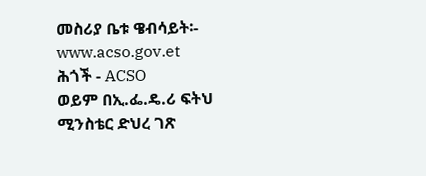መስሪያ ቤቱ ዌብሳይት፡- www.acso.gov.et
ሕጎች - ACSO
ወይም በኢ.ፌ.ዴ.ሪ ፍትህ ሚንስቴር ድህረ ገጽ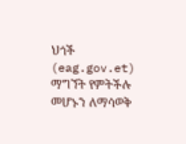ህጎች (eag.gov.et)
ማግኘት የምትችሉ መሆኑን ለማሳወቅ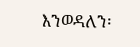እንወዳለን፡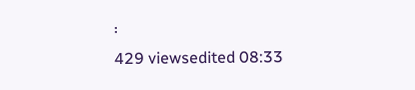፡
429 viewsedited 08:33